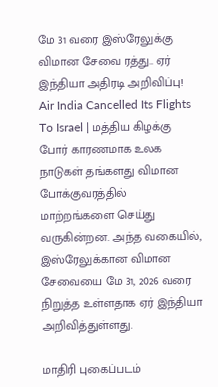மே 31 வரை இஸ்ரேலுக்கு விமான சேவை ரத்து.. ஏர் இந்தியா அதிரடி அறிவிப்பு!
Air India Cancelled Its Flights To Israel | மத்திய கிழக்கு போர் காரணமாக உலக நாடுகள் தங்களது விமான போக்குவரத்தில் மாற்றங்களை செய்து வருகின்றன. அந்த வகையில், இஸ்ரேலுக்கான விமான சேவையை மே 31, 2026 வரை நிறுத்த உள்ளதாக ஏர் இந்தியா அறிவித்துள்ளது.

மாதிரி புகைப்படம்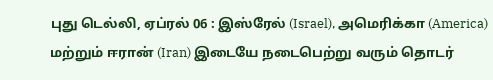புது டெல்லி, ஏப்ரல் 06 : இஸ்ரேல் (Israel), அமெரிக்கா (America) மற்றும் ஈரான் (Iran) இடையே நடைபெற்று வரும் தொடர்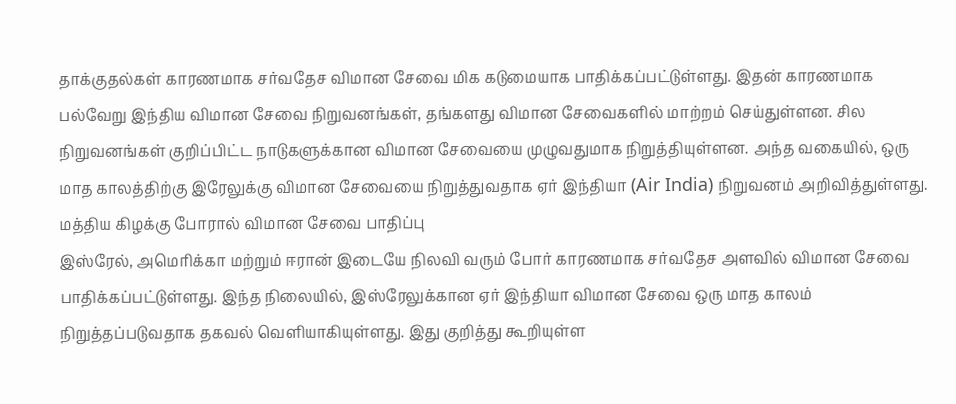தாக்குதல்கள் காரணமாக சர்வதேச விமான சேவை மிக கடுமையாக பாதிக்கப்பட்டுள்ளது. இதன் காரணமாக பல்வேறு இந்திய விமான சேவை நிறுவனங்கள், தங்களது விமான சேவைகளில் மாற்றம் செய்துள்ளன. சில நிறுவனங்கள் குறிப்பிட்ட நாடுகளுக்கான விமான சேவையை முழுவதுமாக நிறுத்தியுள்ளன. அந்த வகையில், ஒரு மாத காலத்திற்கு இரேலுக்கு விமான சேவையை நிறுத்துவதாக ஏர் இந்தியா (Air India) நிறுவனம் அறிவித்துள்ளது.
மத்திய கிழக்கு போரால் விமான சேவை பாதிப்பு
இஸ்ரேல், அமெரிக்கா மற்றும் ஈரான் இடையே நிலவி வரும் போர் காரணமாக சர்வதேச அளவில் விமான சேவை பாதிக்கப்பட்டுள்ளது. இந்த நிலையில், இஸ்ரேலுக்கான ஏர் இந்தியா விமான சேவை ஒரு மாத காலம் நிறுத்தப்படுவதாக தகவல் வெளியாகியுள்ளது. இது குறித்து கூறியுள்ள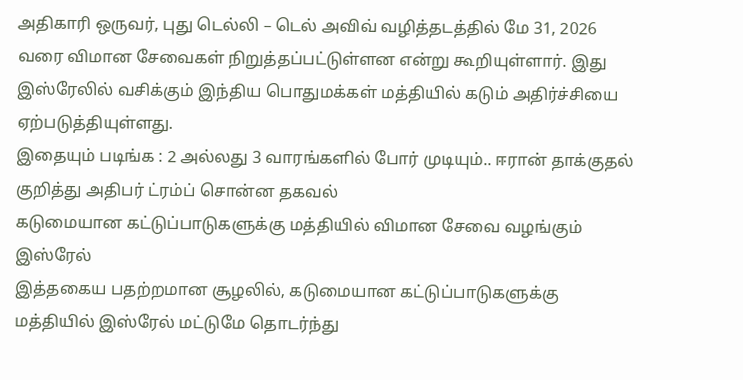அதிகாரி ஒருவர், புது டெல்லி – டெல் அவிவ் வழித்தடத்தில் மே 31, 2026 வரை விமான சேவைகள் நிறுத்தப்பட்டுள்ளன என்று கூறியுள்ளார். இது இஸ்ரேலில் வசிக்கும் இந்திய பொதுமக்கள் மத்தியில் கடும் அதிர்ச்சியை ஏற்படுத்தியுள்ளது.
இதையும் படிங்க : 2 அல்லது 3 வாரங்களில் போர் முடியும்.. ஈரான் தாக்குதல் குறித்து அதிபர் ட்ரம்ப் சொன்ன தகவல்
கடுமையான கட்டுப்பாடுகளுக்கு மத்தியில் விமான சேவை வழங்கும் இஸ்ரேல்
இத்தகைய பதற்றமான சூழலில், கடுமையான கட்டுப்பாடுகளுக்கு மத்தியில் இஸ்ரேல் மட்டுமே தொடர்ந்து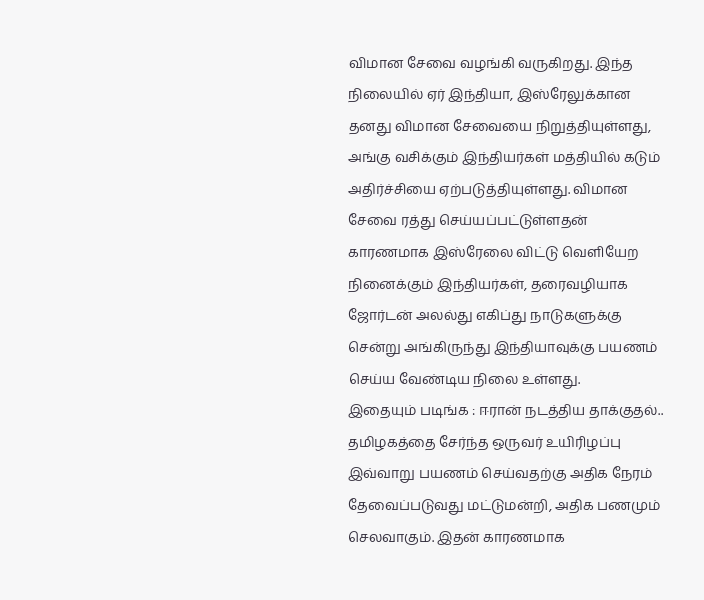விமான சேவை வழங்கி வருகிறது. இந்த நிலையில் ஏர் இந்தியா, இஸ்ரேலுக்கான தனது விமான சேவையை நிறுத்தியுள்ளது, அங்கு வசிக்கும் இந்தியர்கள் மத்தியில் கடும் அதிர்ச்சியை ஏற்படுத்தியுள்ளது. விமான சேவை ரத்து செய்யப்பட்டுள்ளதன் காரணமாக இஸ்ரேலை விட்டு வெளியேற நினைக்கும் இந்தியர்கள், தரைவழியாக ஜோர்டன் அலல்து எகிப்து நாடுகளுக்கு சென்று அங்கிருந்து இந்தியாவுக்கு பயணம் செய்ய வேண்டிய நிலை உள்ளது.
இதையும் படிங்க : ஈரான் நடத்திய தாக்குதல்.. தமிழகத்தை சேர்ந்த ஒருவர் உயிரிழப்பு
இவ்வாறு பயணம் செய்வதற்கு அதிக நேரம் தேவைப்படுவது மட்டுமன்றி, அதிக பணமும் செலவாகும். இதன் காரணமாக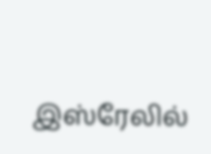இஸ்ரேலில்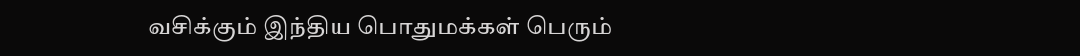வசிக்கும் இந்திய பொதுமக்கள் பெரும்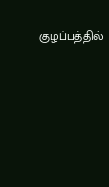குழப்பத்தில்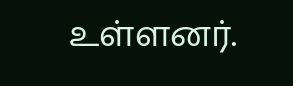உள்ளனர்.